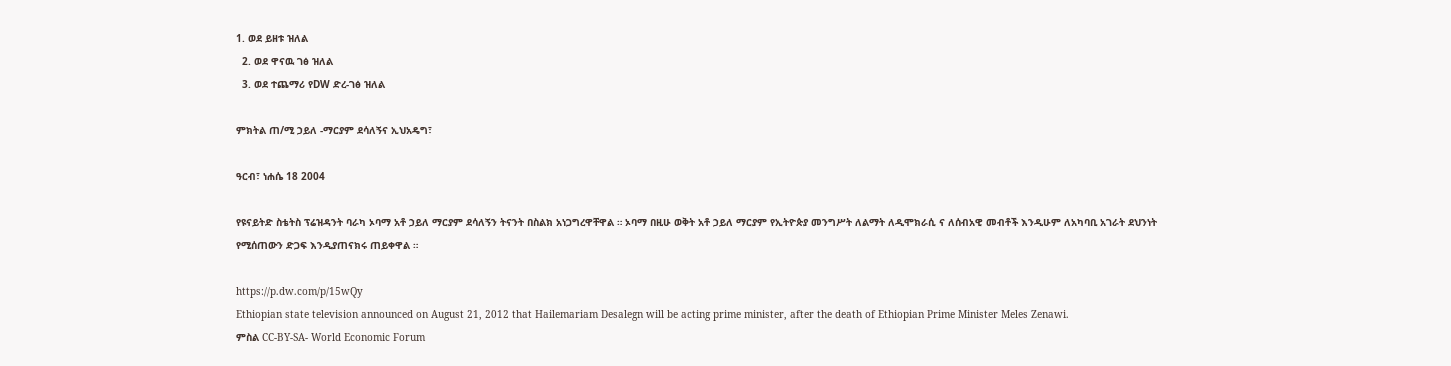1. ወደ ይዘቱ ዝለል
  2. ወደ ዋናዉ ገፅ ዝለል
  3. ወደ ተጨማሪ የDW ድረ-ገፅ ዝለል

ምክትል ጠ/ሚ ኃይለ -ማርያም ደሳለኝና ኢህአዴግ፣

ዓርብ፣ ነሐሴ 18 2004

የዩናይትድ ስቴትስ ፕሬዝዳንት ባራካ ኦባማ አቶ ኃይለ ማርያም ደሳለኝን ትናንት በስልክ አነጋግረዋቸዋል ። ኦባማ በዚሁ ወቅት አቶ ኃይለ ማርያም የኢትዮጵያ መንግሥት ለልማት ለዲሞክራሲ ና ለሰብአዊ መብቶች እንዲሁም ለአካባቢ አገራት ደህንነት የሚሰጠውን ድጋፍ እንዲያጠናክሩ ጠይቀዋል ።

https://p.dw.com/p/15wQy
Ethiopian state television announced on August 21, 2012 that Hailemariam Desalegn will be acting prime minister, after the death of Ethiopian Prime Minister Meles Zenawi.
ምስል CC-BY-SA- World Economic Forum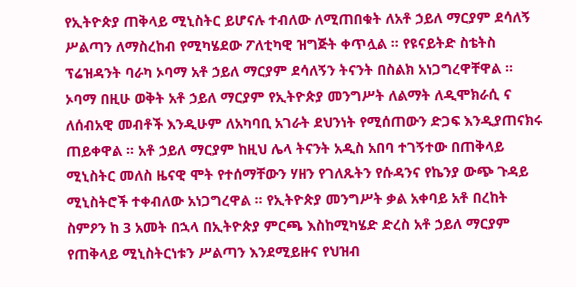የኢትዮጵያ ጠቅላይ ሚኒስትር ይሆናሉ ተብለው ለሚጠበቁት ለአቶ ኃይለ ማርያም ደሳለኝ ሥልጣን ለማስረከብ የሚካሄደው ፖለቲካዊ ዝግጅት ቀጥሏል ። የዩናይትድ ስቴትስ ፕሬዝዳንት ባራካ ኦባማ አቶ ኃይለ ማርያም ደሳለኝን ትናንት በስልክ አነጋግረዋቸዋል ። ኦባማ በዚሁ ወቅት አቶ ኃይለ ማርያም የኢትዮጵያ መንግሥት ለልማት ለዲሞክራሲ ና ለሰብአዊ መብቶች እንዲሁም ለአካባቢ አገራት ደህንነት የሚሰጠውን ድጋፍ እንዲያጠናክሩ ጠይቀዋል ። አቶ ኃይለ ማርያም ከዚህ ሌላ ትናንት አዲስ አበባ ተገኝተው በጠቅላይ ሚኒስትር መለስ ዜናዊ ሞት የተሰማቸውን ሃዘን የገለጹትን የሱዳንና የኬንያ ውጭ ጉዳይ ሚኒስትሮች ተቀብለው አነጋግረዋል ። የኢትዮጵያ መንግሥት ቃል አቀባይ አቶ በረከት ስምዖን ከ 3 አመት በኋላ በኢትዮጵያ ምርጫ እስከሚካሄድ ድረስ አቶ ኃይለ ማርያም የጠቅላይ ሚኒስትርነቱን ሥልጣን እንደሚይዙና የህዝብ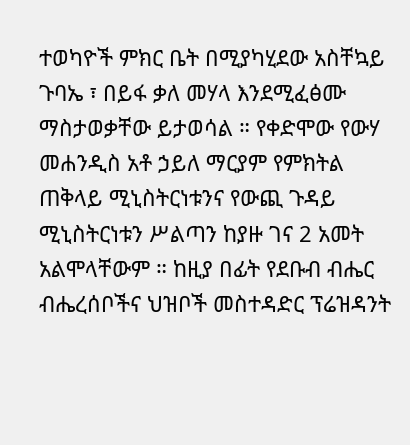ተወካዮች ምክር ቤት በሚያካሂደው አስቸኳይ ጉባኤ ፣ በይፋ ቃለ መሃላ እንደሚፈፅሙ ማስታወቃቸው ይታወሳል ። የቀድሞው የውሃ መሐንዲስ አቶ ኃይለ ማርያም የምክትል ጠቅላይ ሚኒስትርነቱንና የውጪ ጉዳይ ሚኒስትርነቱን ሥልጣን ከያዙ ገና 2 አመት አልሞላቸውም ። ከዚያ በፊት የደቡብ ብሔር ብሔረሰቦችና ህዝቦች መስተዳድር ፕሬዝዳንት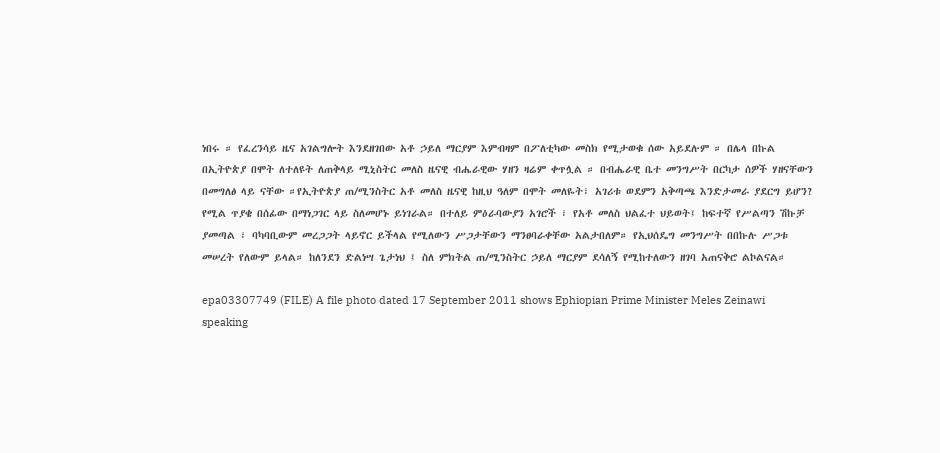ነበሩ ። የፈረንሳይ ዜና አገልግሎት እንደዘገበው አቶ ኃይለ ማርያም እምብዛም በፖለቲካው መስክ የሚታወቁ ሰው አይደሉም ። በሌላ በኩል በኢትዮጵያ በሞት ለተለዩት ለጠቅላይ ሚኒስትር መለስ ዜናዊ ብሔራዊው ሃዘን ዛሬም ቀጥሏል ። በብሔራዊ ቤተ መንግሥት በርካታ ሰዎች ሃዘናቸውን በመግለፅ ላይ ናቸው ።የኢትዮጵያ ጠ/ሚንስትር አቶ መለስ ዜናዊ ከዚህ ዓለም በሞት መለዬት፣ አገሪቱ ወደምን አቅጣጫ እንድታመራ ያደርግ ይሆን? የሚል ጥያቄ በሰፊው በማነጋገር ላይ ስለመሆኑ ይነገራል። በተለይ ምዕራባውያን አገሮች ፣ የአቶ መለስ ህልፈተ ህይወት፤ ከፍተኛ የሥልጣን ሽኩቻ ያመጣል ፣ ባካባቢውም መረጋጋት ላይኖር ይችላል የሚለውን ሥጋታቸውን ማንፀባራቀቸው አልታበለም። የኢህሰዴግ መንግሥት በበኩሉ ሥጋቱ መሠረት የለውም ይላል። ከለንደን ድልነሣ ጌታነህ ፤ ስለ ምክትል ጠ/ሚንስትር ኃይለ ማርያም ደሳለኝ የሚከተለውን ዘገባ አጠናቅሮ ልኮልናል።

epa03307749 (FILE) A file photo dated 17 September 2011 shows Ephiopian Prime Minister Meles Zeinawi speaking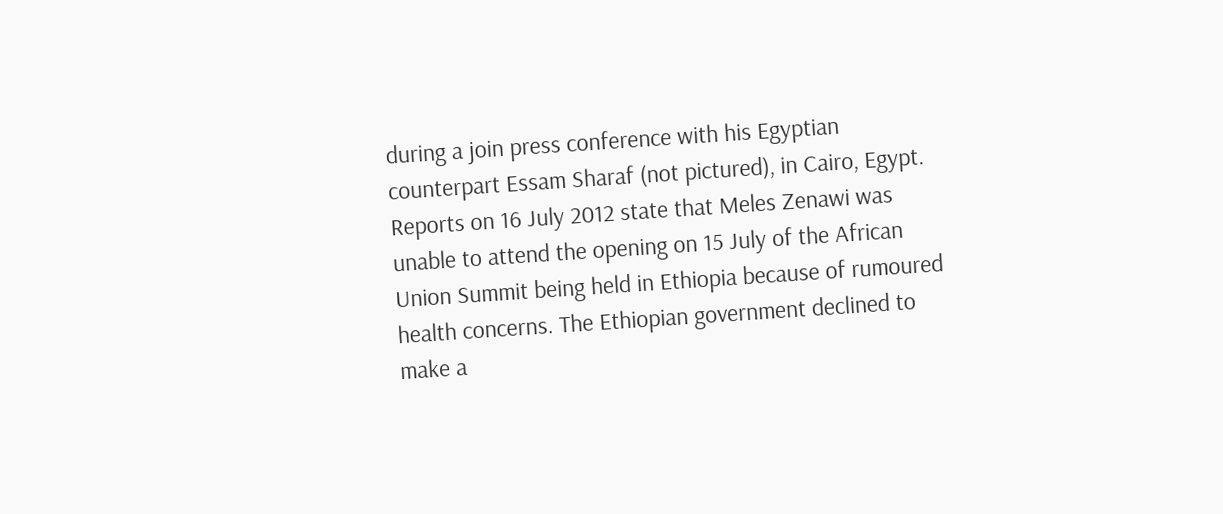during a join press conference with his Egyptian counterpart Essam Sharaf (not pictured), in Cairo, Egypt. Reports on 16 July 2012 state that Meles Zenawi was unable to attend the opening on 15 July of the African Union Summit being held in Ethiopia because of rumoured health concerns. The Ethiopian government declined to make a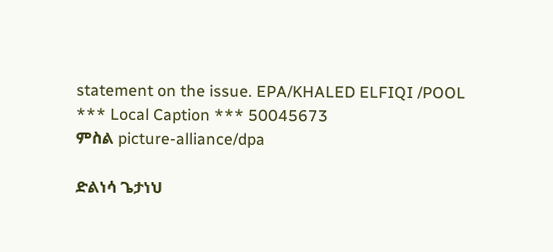statement on the issue. EPA/KHALED ELFIQI /POOL *** Local Caption *** 50045673
ምስል picture-alliance/dpa

ድልነሳ ጌታነህ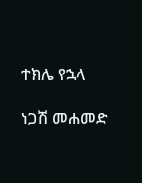ተክሌ የኋላ

ነጋሽ መሐመድ